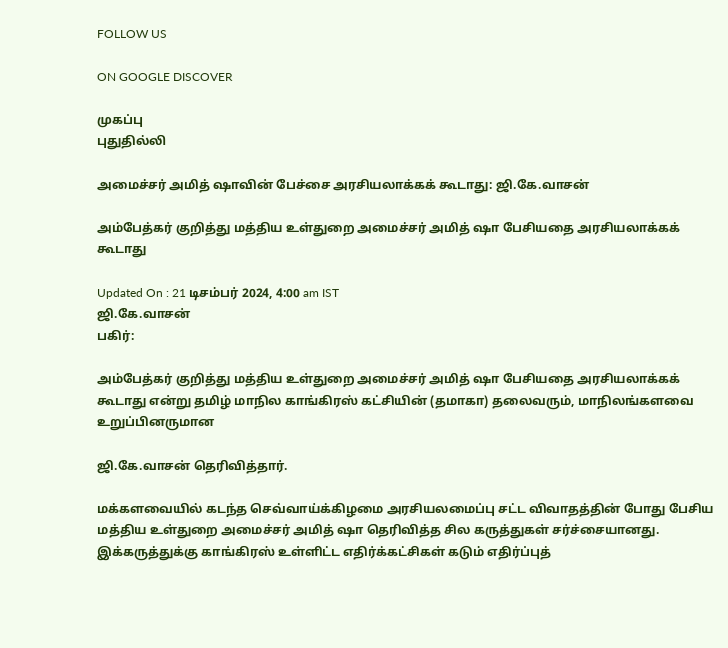FOLLOW US

ON GOOGLE DISCOVER

முகப்பு
புதுதில்லி

அமைச்சர் அமித் ஷாவின் பேச்சை அரசியலாக்கக் கூடாது: ஜி.கே.வாசன்

அம்பேத்கர் குறித்து மத்திய உள்துறை அமைச்சர் அமித் ஷா பேசியதை அரசியலாக்கக் கூடாது

Updated On : 21 டிசம்பர் 2024, 4:00 am IST
ஜி.கே.வாசன்
பகிர்:

அம்பேத்கர் குறித்து மத்திய உள்துறை அமைச்சர் அமித் ஷா பேசியதை அரசியலாக்கக் கூடாது என்று தமிழ் மாநில காங்கிரஸ் கட்சியின் (தமாகா) தலைவரும், மாநிலங்களவை உறுப்பினருமான

ஜி.கே.வாசன் தெரிவித்தார்.

மக்களவையில் கடந்த செவ்வாய்க்கிழமை அரசியலமைப்பு சட்ட விவாதத்தின் போது பேசிய மத்திய உள்துறை அமைச்சர் அமித் ஷா தெரிவித்த சில கருத்துகள் சர்ச்சையானது. இக்கருத்துக்கு காங்கிரஸ் உள்ளிட்ட எதிர்க்கட்சிகள் கடும் எதிர்ப்புத்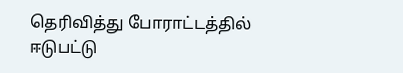தெரிவித்து போராட்டத்தில் ஈடுபட்டு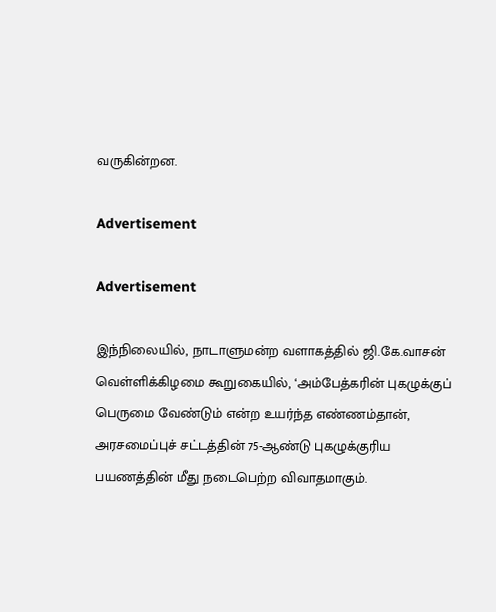வருகின்றன.

Advertisement

Advertisement

இந்நிலையில், நாடாளுமன்ற வளாகத்தில் ஜி.கே.வாசன் வெள்ளிக்கிழமை கூறுகையில், ‘அம்பேத்கரின் புகழுக்குப் பெருமை வேண்டும் என்ற உயர்ந்த எண்ணம்தான், அரசமைப்புச் சட்டத்தின் 75-ஆண்டு புகழுக்குரிய பயணத்தின் மீது நடைபெற்ற விவாதமாகும்.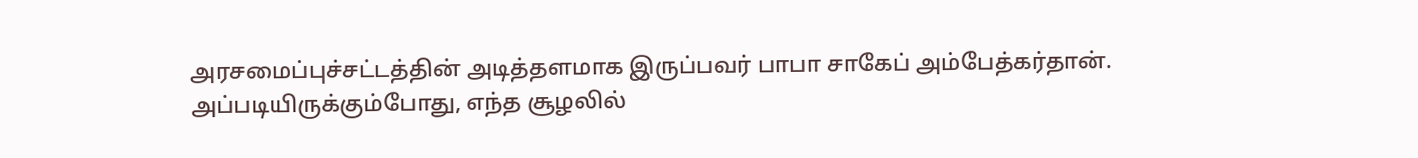அரசமைப்புச்சட்டத்தின் அடித்தளமாக இருப்பவர் பாபா சாகேப் அம்பேத்கர்தான். அப்படியிருக்கும்போது, எந்த சூழலில்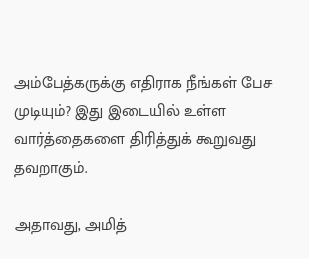அம்பேத்கருக்கு எதிராக நீங்கள் பேச முடியும்? இது இடையில் உள்ள வார்த்தைகளை திரித்துக் கூறுவது தவறாகும்.

அதாவது, அமித்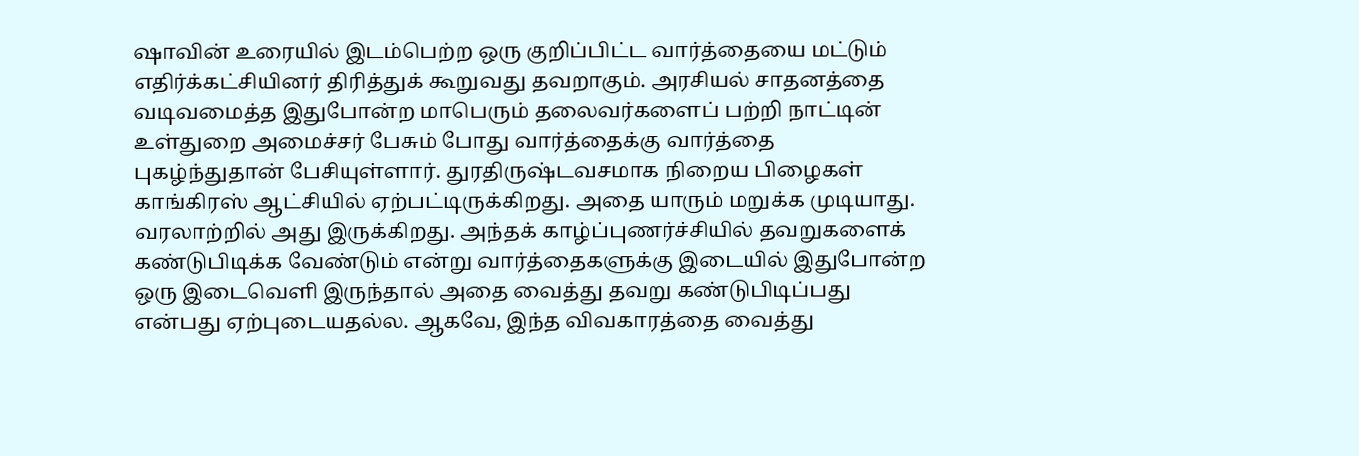ஷாவின் உரையில் இடம்பெற்ற ஒரு குறிப்பிட்ட வார்த்தையை மட்டும் எதிர்க்கட்சியினர் திரித்துக் கூறுவது தவறாகும். அரசியல் சாதனத்தை வடிவமைத்த இதுபோன்ற மாபெரும் தலைவர்களைப் பற்றி நாட்டின் உள்துறை அமைச்சர் பேசும் போது வார்த்தைக்கு வார்த்தை புகழ்ந்துதான் பேசியுள்ளார். துரதிருஷ்டவசமாக நிறைய பிழைகள் காங்கிரஸ் ஆட்சியில் ஏற்பட்டிருக்கிறது. அதை யாரும் மறுக்க முடியாது. வரலாற்றில் அது இருக்கிறது. அந்தக் காழ்ப்புணர்ச்சியில் தவறுகளைக் கண்டுபிடிக்க வேண்டும் என்று வார்த்தைகளுக்கு இடையில் இதுபோன்ற ஒரு இடைவெளி இருந்தால் அதை வைத்து தவறு கண்டுபிடிப்பது என்பது ஏற்புடையதல்ல. ஆகவே, இந்த விவகாரத்தை வைத்து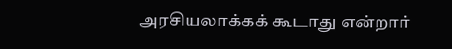அரசியலாக்கக் கூடாது என்றார்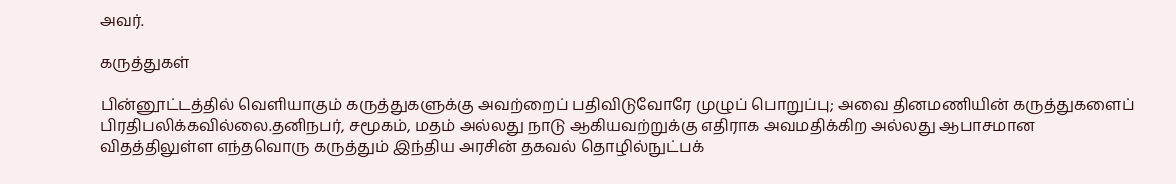அவர்.

கருத்துகள்

பின்னூட்டத்தில் வெளியாகும் கருத்துகளுக்கு அவற்றைப் பதிவிடுவோரே முழுப் பொறுப்பு; அவை தினமணியின் கருத்துகளைப் பிரதிபலிக்கவில்லை.தனிநபர், சமூகம், மதம் அல்லது நாடு ஆகியவற்றுக்கு எதிராக அவமதிக்கிற அல்லது ஆபாசமான விதத்திலுள்ள எந்தவொரு கருத்தும் இந்திய அரசின் தகவல் தொழில்நுட்பக்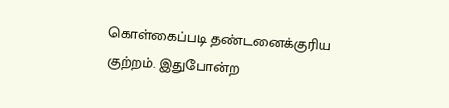கொள்கைப்படி தண்டனைக்குரிய குற்றம். இதுபோன்ற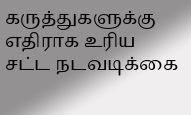கருத்துகளுக்கு எதிராக உரிய சட்ட நடவடிக்கை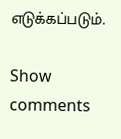எடுக்கப்படும்.

Show comments